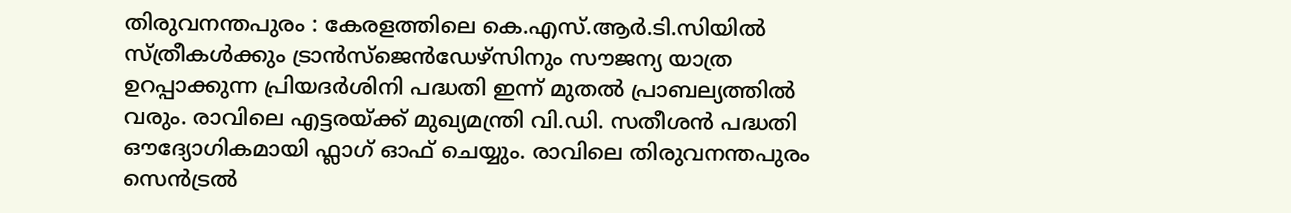തിരുവനന്തപുരം : കേരളത്തിലെ കെ.എസ്.ആർ.ടി.സിയിൽ സ്ത്രീകൾക്കും ട്രാൻസ്ജെൻഡേഴ്സിനും സൗജന്യ യാത്ര ഉറപ്പാക്കുന്ന പ്രിയദർശിനി പദ്ധതി ഇന്ന് മുതൽ പ്രാബല്യത്തിൽ വരും. രാവിലെ എട്ടരയ്ക്ക് മുഖ്യമന്ത്രി വി.ഡി. സതീശൻ പദ്ധതി ഔദ്യോഗികമായി ഫ്ലാഗ് ഓഫ് ചെയ്യും. രാവിലെ തിരുവനന്തപുരം സെൻട്രൽ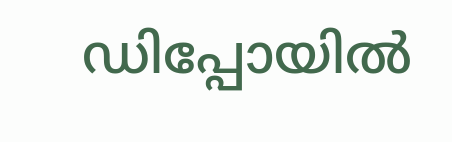ഡിപ്പോയിൽ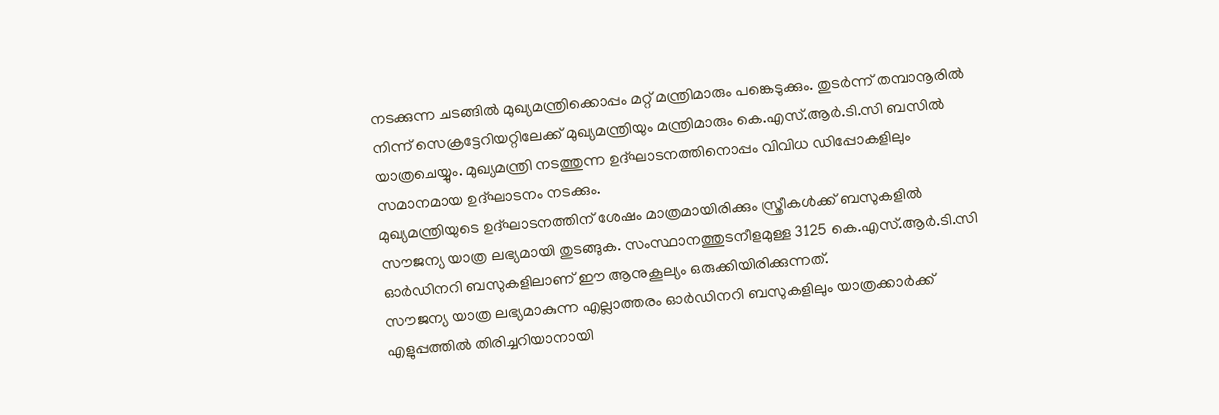നടക്കുന്ന ചടങ്ങിൽ മുഖ്യമന്ത്രിക്കൊപ്പം മറ്റ് മന്ത്രിമാരും പങ്കെടുക്കും. തുടർന്ന് തമ്പാനൂരിൽ നിന്ന് സെക്രട്ടേറിയറ്റിലേക്ക് മുഖ്യമന്ത്രിയും മന്ത്രിമാരും കെ.എസ്.ആർ.ടി.സി ബസിൽ യാത്രചെയ്യും. മുഖ്യമന്ത്രി നടത്തുന്ന ഉദ്ഘാടനത്തിനൊപ്പം വിവിധ ഡിപ്പോകളിലും സമാനമായ ഉദ്ഘാടനം നടക്കും.
മുഖ്യമന്ത്രിയുടെ ഉദ്ഘാടനത്തിന് ശേഷം മാത്രമായിരിക്കും സ്ത്രീകൾക്ക് ബസുകളിൽ സൗജന്യ യാത്ര ലഭ്യമായി തുടങ്ങുക. സംസ്ഥാനത്തുടനീളമുള്ള 3125 കെ.എസ്.ആർ.ടി.സി ഓർഡിനറി ബസുകളിലാണ് ഈ ആനുകൂല്യം ഒരുക്കിയിരിക്കുന്നത്.
സൗജന്യ യാത്ര ലഭ്യമാകുന്ന എല്ലാത്തരം ഓർഡിനറി ബസുകളിലും യാത്രക്കാർക്ക് എളുപ്പത്തിൽ തിരിച്ചറിയാനായി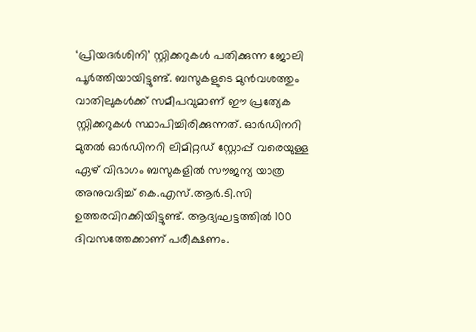‘പ്രിയദർശിനി’ സ്റ്റിക്കറുകൾ പതിക്കുന്ന ജോലി പൂർത്തിയായിട്ടുണ്ട്. ബസുകളുടെ മുൻവശത്തും വാതിലുകൾക്ക് സമീപവുമാണ് ഈ പ്രത്യേക സ്റ്റിക്കറുകൾ സ്ഥാപിച്ചിരിക്കുന്നത്. ഓർഡിനറി മുതൽ ഓർഡിനറി ലിമിറ്റഡ് സ്റ്റോപ്പ് വരെയുള്ള ഏഴ് വിഭാഗം ബസുകളിൽ സൗജന്യ യാത്ര അനുവദിച്ച് കെ.എസ്.ആർ.ടി.സി ഉത്തരവിറക്കിയിട്ടുണ്ട്. ആദ്യഘട്ടത്തിൽ 100 ദിവസത്തേക്കാണ് പരീക്ഷണം.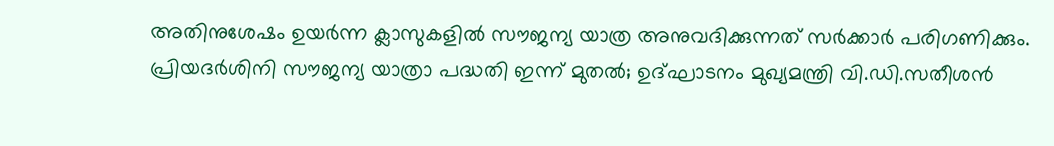അതിനുശേഷം ഉയർന്ന ക്ലാസുകളിൽ സൗജന്യ യാത്ര അനുവദിക്കുന്നത് സർക്കാർ പരിഗണിക്കും.
പ്രിയദർശിനി സൗജന്യ യാത്രാ പദ്ധതി ഇന്ന് മുതൽ; ഉദ്ഘാടനം മുഖ്യമന്ത്രി വി.ഡി.സതീശൻ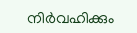നിർവഹിക്കും